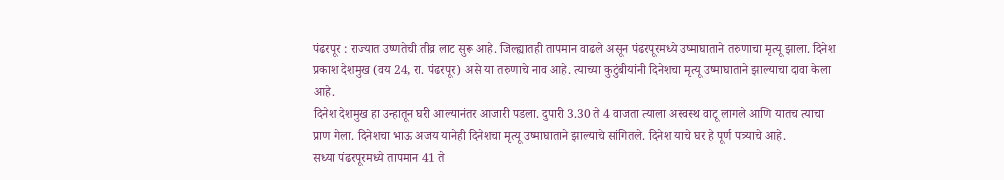पंढरपूर : राज्यात उष्णतेची तीव्र लाट सुरू आहे. जिल्ह्यातही तापमान वाढले असून पंढरपूरमध्ये उष्माघाताने तरुणाचा मृत्यू झाला. दिनेश प्रकाश देशमुख (वय 24, रा. पंढरपूर) असे या तरुणाचे नाव आहे. त्याच्या कुटुंबीयांनी दिनेशचा मृत्यू उष्माघाताने झाल्याचा दावा केला आहे.
दिनेश देशमुख हा उन्हातून घरी आल्यानंतर आजारी पडला. दुपारी 3.30 ते 4 वाजता त्याला अस्वस्थ वाटू लागले आणि यातच त्याचा प्राण गेला. दिनेशचा भाऊ अजय यानेही दिनेशचा मृत्यू उष्माघाताने झाल्याचे सांगितले. दिनेश याचे घर हे पूर्ण पत्र्याचे आहे.
सध्या पंढरपूरमध्ये तापमान 41 ते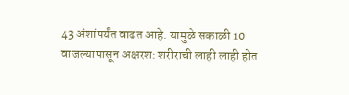43 अंशांपर्यंत वाढत आहे. यामुळे सकाळी 10 वाजल्यापासून अक्षरश: शरीराची लाही लाही होत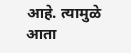आहे. त्यामुळे आता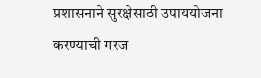प्रशासनाने सुरक्षेसाठी उपाययोजना करण्याची गरज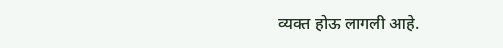व्यक्त होऊ लागली आहे.